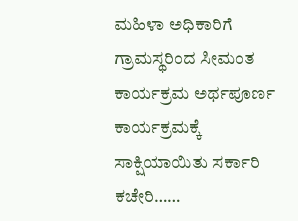ಮಹಿಳಾ ಅಧಿಕಾರಿಗೆ ಗ್ರಾಮಸ್ಥರಿಂದ ಸೀಮಂತ ಕಾರ್ಯಕ್ರಮ ಅರ್ಥಪೂರ್ಣ ಕಾರ್ಯಕ್ರಮಕ್ಕೆ ಸಾಕ್ಷಿಯಾಯಿತು ಸರ್ಕಾರಿ ಕಚೇರಿ……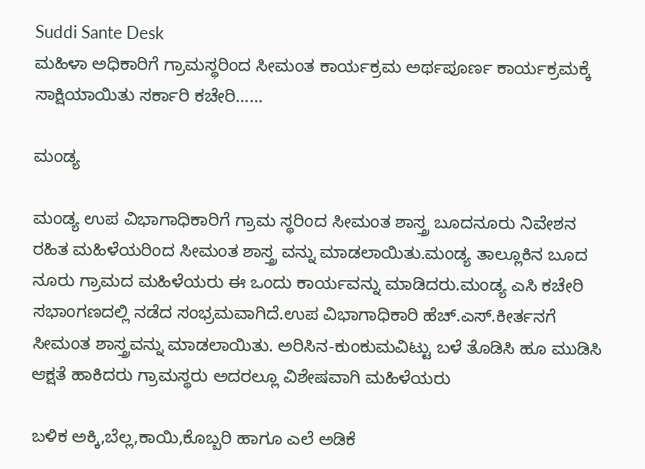Suddi Sante Desk
ಮಹಿಳಾ ಅಧಿಕಾರಿಗೆ ಗ್ರಾಮಸ್ಥರಿಂದ ಸೀಮಂತ ಕಾರ್ಯಕ್ರಮ ಅರ್ಥಪೂರ್ಣ ಕಾರ್ಯಕ್ರಮಕ್ಕೆ ಸಾಕ್ಷಿಯಾಯಿತು ಸರ್ಕಾರಿ ಕಚೇರಿ……

ಮಂಡ್ಯ

ಮಂಡ್ಯ ಉಪ ವಿಭಾಗಾಧಿಕಾರಿಗೆ ಗ್ರಾಮ ಸ್ಥರಿಂದ ಸೀಮಂತ ಶಾಸ್ತ್ರ ಬೂದನೂರು ನಿವೇಶನ ರಹಿತ ಮಹಿಳೆಯರಿಂದ ಸೀಮಂತ ಶಾಸ್ತ್ರ ವನ್ನು ಮಾಡಲಾಯಿತು.ಮಂಡ್ಯ ತಾಲ್ಲೂಕಿನ ಬೂದ ನೂರು ಗ್ರಾಮದ ಮಹಿಳೆಯರು ಈ ಒಂದು ಕಾರ್ಯವನ್ನು ಮಾಡಿದರು.ಮಂಡ್ಯ ಎಸಿ ಕಚೇರಿ ಸಭಾಂಗಣದಲ್ಲಿ ನಡೆದ ಸಂಭ್ರಮವಾಗಿದೆ.ಉಪ ವಿಭಾಗಾಧಿಕಾರಿ ಹೆಚ್.ಎಸ್.ಕೀರ್ತನಗೆ ಸೀಮಂತ ಶಾಸ್ತ್ರವನ್ನು ಮಾಡಲಾಯಿತು. ಅರಿಸಿನ-ಕುಂಕುಮವಿಟ್ಟು ಬಳೆ ತೊಡಿಸಿ ಹೂ ಮುಡಿಸಿ ಆಕ್ಷತೆ ಹಾಕಿದರು ಗ್ರಾಮಸ್ಥರು ಅದರಲ್ಲೂ ವಿಶೇಷವಾಗಿ ಮಹಿಳೆಯರು

ಬಳಿಕ ಅಕ್ಕಿ,ಬೆಲ್ಲ,ಕಾಯಿ,ಕೊಬ್ಬರಿ ಹಾಗೂ ಎಲೆ ಅಡಿಕೆ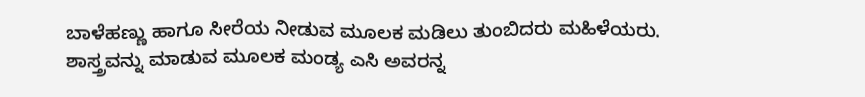ಬಾಳೆಹಣ್ಣು ಹಾಗೂ ಸೀರೆಯ ನೀಡುವ ಮೂಲಕ ಮಡಿಲು ತುಂಬಿದರು ಮಹಿಳೆಯರು.
ಶಾಸ್ತ್ರವನ್ನು ಮಾಡುವ ಮೂಲಕ ಮಂಡ್ಯ ಎಸಿ ಅವರನ್ನ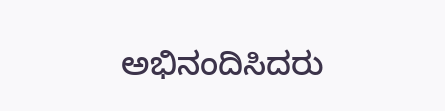ಅಭಿನಂದಿಸಿದರು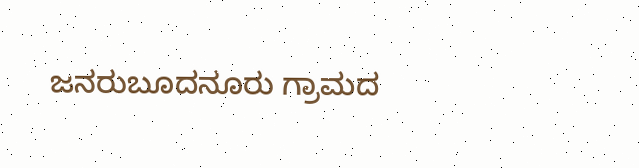ಜನರುಬೂದನೂರು ಗ್ರಾಮದ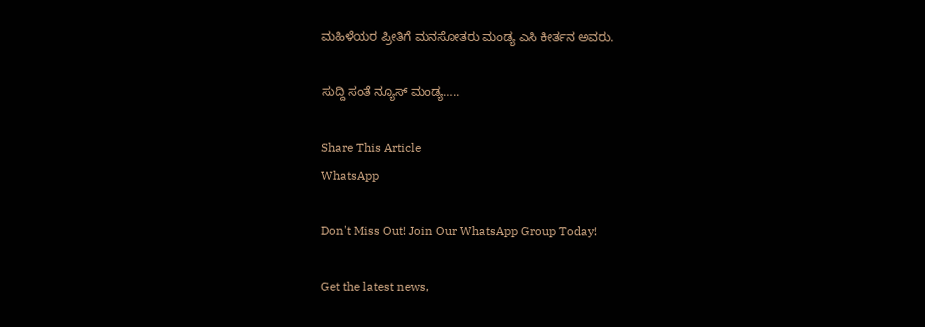ಮಹಿಳೆಯರ ಪ್ರೀತಿಗೆ ಮನಸೋತರು ಮಂಡ್ಯ ಎಸಿ ಕೀರ್ತನ ಅವರು.

ಸುದ್ದಿ ಸಂತೆ ನ್ಯೂಸ್ ಮಂಡ್ಯ…..

Share This Article
WhatsApp

Don't Miss Out! Join Our WhatsApp Group Today!

Get the latest news,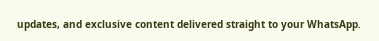updates, and exclusive content delivered straight to your WhatsApp.